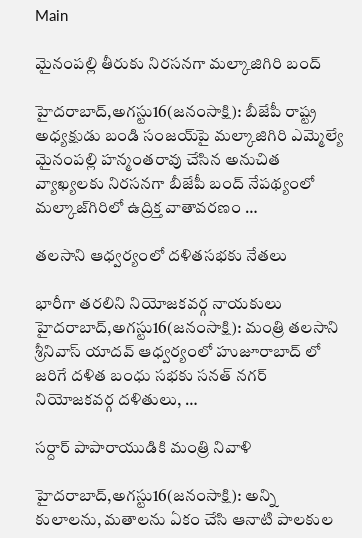Main

మైనంపల్లి తీరుకు నిరసనగా మల్కాజిగిరి బంద్‌

హైదరాబాద్‌,అగస్టు16(జనంసాక్షి): బీజేపీ రాష్ట్ర అధ్యక్షుడు బండి సంజయ్‌పై మల్కాజిగిరి ఎమ్మెల్యే మైనంపల్లి హన్మంతరావు చేసిన అనుచిత వ్యాఖ్యలకు నిరసనగా బీజేపీ బంద్‌ నేపథ్యంలో మల్కాజ్‌గిరిలో ఉద్రిక్త వాతావరణం …

తలసాని ఆధ్వర్యంలో దళితసభకు నేతలు

భారీగా తరలిని నియోజకవర్గ నాయకులు హైదరాబాద్‌,అగస్టు16(జనంసాక్షి): మంత్రి తలసాని శ్రీనివాస్‌ యాదవ్‌ ఆధ్వర్యంలో హుజూరాబాద్‌ లో జరిగే దళిత బంధు సభకు సనత్‌ నగర్‌ నియోజకవర్గ దళితులు, …

సర్దార్‌ పాపారాయుడికి మంత్రి నివాళి

హైదరాబాద్‌,అగస్టు16(జనంసాక్షి): అన్ని కులాలను, మతాలను ఏకం చేసి ఆనాటి పాలకుల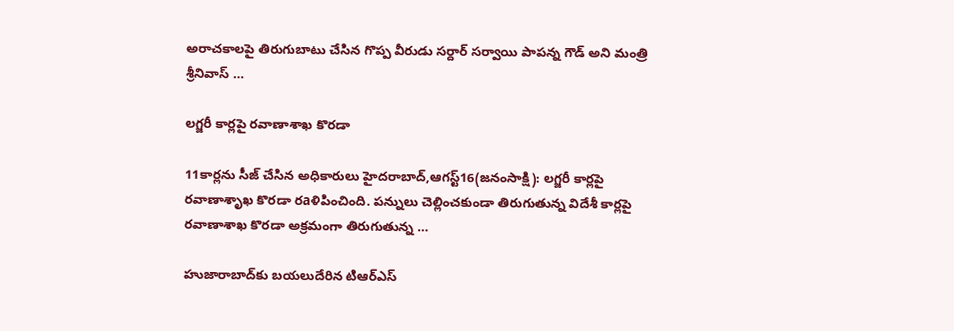అరాచకాలపై తిరుగుబాటు చేసిన గొప్ప వీరుడు సర్దార్‌ సర్వాయి పాపన్న గౌడ్‌ అని మంత్రి శ్రీనివాస్‌ …

లగ్జరీ కార్లపై రవాణాశాఖ కొరడా

11కార్లను సీజ్‌ చేసిన అధికారులు హైదరాబాద్‌,ఆగస్ట్‌16(జనంసాక్షి): లగ్జరీ కార్లపై రవాణాశృాఖ కొరడా రaళిపించింది. పన్నులు చెల్లించకుండా తిరుగుతున్న విదేశీ కార్లపై రవాణాశాఖ కొరడా అక్రమంగా తిరుగుతున్న …

హుజారాబాద్‌కు బయలుదేరిన టిఆర్‌ఎస్‌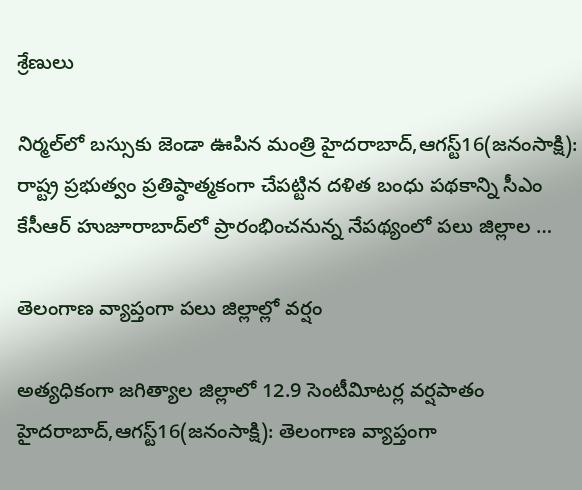శ్రేణులు

నిర్మల్‌లో బస్సుకు జెండా ఊపిన మంత్రి హైదరాబాద్‌,ఆగస్ట్‌16(జనంసాక్షి): రాష్ట్ర ప్రభుత్వం ప్రతిష్ఠాత్మకంగా చేపట్టిన దళిత బంధు పథకాన్ని సీఎం కేసీఆర్‌ హుజూరాబాద్‌లో ప్రారంభించనున్న నేపథ్యంలో పలు జిల్లాల …

తెలంగాణ వ్యాప్తంగా పలు జిల్లాల్లో వర్షం

అత్యధికంగా జగిత్యాల జిల్లాలో 12.9 సెంటీవిూటర్ల వర్షపాతం హైదరాబాద్‌,ఆగస్ట్‌16(జనంసాక్షి): తెలంగాణ వ్యాప్తంగా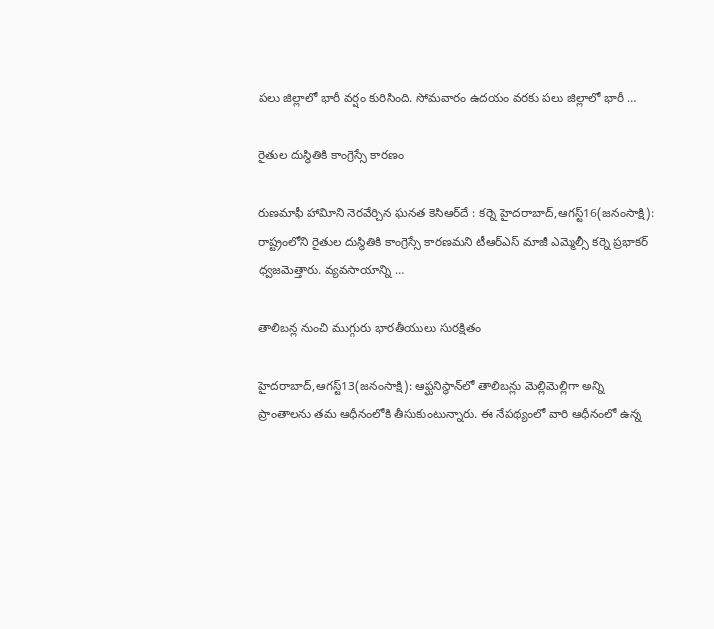పలు జిల్లాలో భారీ వర్షం కురిసింది. సోమవారం ఉదయం వరకు పలు జిల్లాలో భారీ …

రైతుల దుస్థితికి కాంగ్రెస్సే కారణం

రుణమాఫీ హావిూని నెరవేర్చిన ఘనత కెసిఆర్‌దే : కర్నె హైదరాబాద్‌,ఆగస్ట్‌16(జనంసాక్షి): రాష్ట్రంలోని రైతుల దుస్థితికి కాంగ్రెస్సే కారణమని టీఆర్‌ఎస్‌ మాజీ ఎమ్మెల్సీ కర్నె ప్రభాకర్‌ ధ్వజమెత్తారు. వ్యవసాయాన్ని …

తాలిబన్ల నుంచి ముగ్గురు భారతీయులు సురక్షితం

హైదరాబాద్‌,ఆగస్ట్‌13(జనంసాక్షి): ఆఫ్ఘనిస్థాన్‌లో తాలిబన్లు మెల్లిమెల్లిగా అన్ని ప్రాంతాలను తమ ఆధీనంలోకి తీసుకుంటున్నారు. ఈ నేపథ్యంలో వారి ఆధీనంలో ఉన్న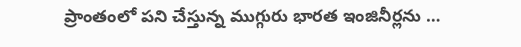ప్రాంతంలో పని చేస్తున్న ముగ్గురు భారత ఇంజినీర్లను …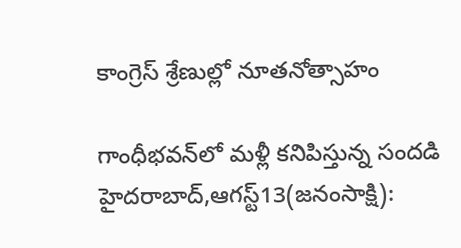కాంగ్రెస్‌ శ్రేణుల్లో నూతనోత్సాహం

గాంధీభవన్‌లో మళ్లీ కనిపిస్తున్న సందడి హైదరాబాద్‌,ఆగస్ట్‌13(జనంసాక్షి):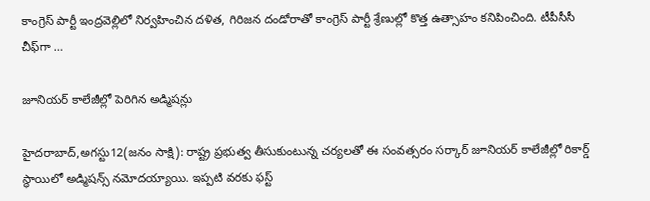కాంగ్రెస్‌ పార్టీ ఇంద్రవెల్లిలో నిర్వహించిన దళిత, గిరిజన దండోరాతో కాంగ్రెస్‌ పార్టీ శ్రేణుల్లో కొత్త ఉత్సాహం కనిపించింది. టీపీసీసీ చీఫ్‌గా …

జూనియర్‌ కాలేజీల్లో పెరిగిన అడ్మిషన్లు

హైదరాబాద్‌,అగస్టు12(జనం సాక్షి): రాష్ట్ర ప్రభుత్వ తీసుకుంటున్న చర్యలతో ఈ సంవత్సరం సర్కార్‌ జూనియర్‌ కాలేజీల్లో రికార్డ్‌ స్థాయిలో అడ్మిషన్స్‌ నమోదయ్యాయి. ఇప్పటి వరకు ఫస్ట్‌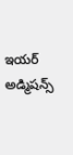ఇయర్‌ అడ్మిషన్స్‌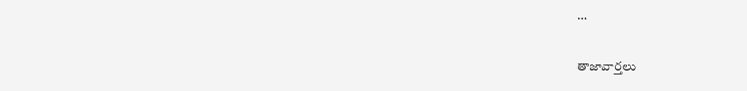…

తాజావార్తలు